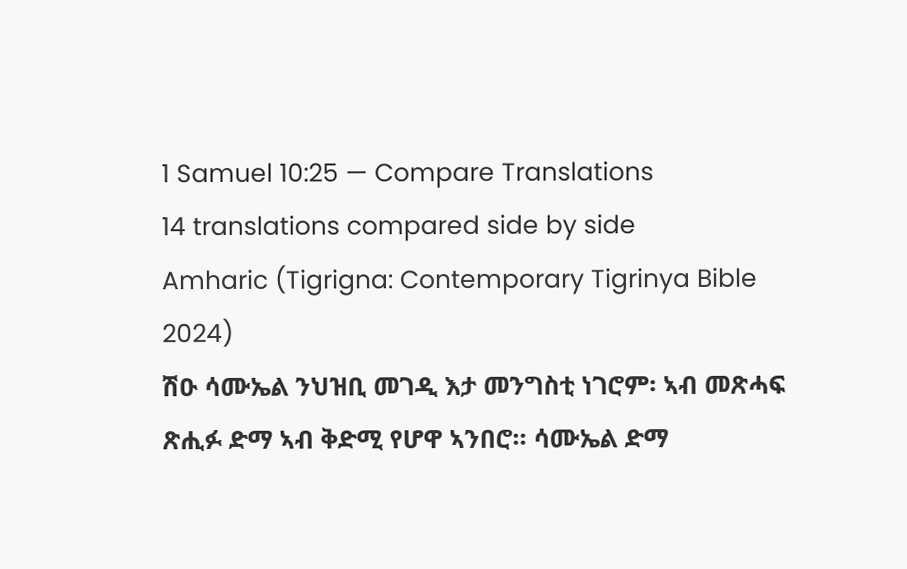1 Samuel 10:25 — Compare Translations
14 translations compared side by side
Amharic (Tigrigna: Contemporary Tigrinya Bible 2024)
ሽዑ ሳሙኤል ንህዝቢ መገዲ እታ መንግስቲ ነገሮም፡ ኣብ መጽሓፍ ጽሒፉ ድማ ኣብ ቅድሚ የሆዋ ኣንበሮ። ሳሙኤል ድማ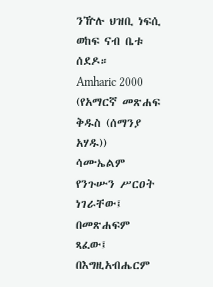ንዅሉ ህዝቢ ነፍሲ ወከፍ ናብ ቤቱ ሰደዶ።
Amharic 2000 (የአማርኛ መጽሐፍ ቅዱስ (ሰማንያ አሃዱ))
ሳሙኤልም የንጉሡን ሥርዐት ነገራቸው፤ በመጽሐፍም ጻፈው፤ በእግዚአብሔርም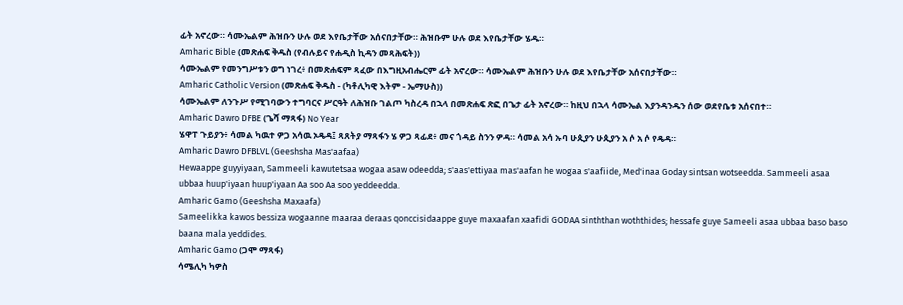ፊት አኖረው። ሳሙኤልም ሕዝቡን ሁሉ ወደ እየቤታቸው አሰናበታቸው። ሕዝቡም ሁሉ ወደ እየቤታቸው ሄዱ።
Amharic Bible (መጽሐፍ ቅዱስ (የብሉይና የሐዲስ ኪዳን መጻሕፍት))
ሳሙኤልም የመንግሥቱን ወግ ነገረ፥ በመጽሐፍም ጻፈው በእግዚአብሔርም ፊት አኖረው። ሳሙኤልም ሕዝቡን ሁሉ ወደ እየቤታቸው አሰናበታቸው።
Amharic Catholic Version (መጽሐፍ ቅዱስ - (ካቶሊካዊ እትም - ኤማሁስ))
ሳሙኤልም ለንጉሥ የሚገባውን ተግባርና ሥርዓት ለሕዝቡ ገልጦ ካስረዳ በኋላ በመጽሐፍ ጽፎ በጌታ ፊት አኖረው። ከዚህ በኋላ ሳሙኤል እያንዳንዱን ሰው ወደየቤቱ አሰናበተ።
Amharic Dawro DFBE (ጌሻ ማጻፋ) No Year
ሄዋፐ ጉይያን፥ ሳመል ካዉተ ዎጋ አሳዉ ኦዴዳ፤ ጻጸትያ ማጻፋን ሄ ዎጋ ጻፊደ፥ መና ጎዳይ ስንን ዎዳ። ሳመል አሳ ኡባ ሁጲያን ሁጲያን አ ሶ አ ሶ የዴዳ።
Amharic Dawro DFBLVL (Geeshsha Mas'aafaa)
Hewaappe guyyiyaan, Sammeeli kawutetsaa wogaa asaw odeedda; s'aas'ettiyaa mas'aafan he wogaa s'aafiide, Med'inaa Goday sintsan wotseedda. Sammeeli asaa ubbaa huup'iyaan huup'iyaan Aa soo Aa soo yeddeedda.
Amharic Gamo (Geeshsha Maxaafa)
Sameelikka kawos bessiza wogaanne maaraa deraas qonccisidaappe guye maxaafan xaafidi GODAA sinththan woththides; hessafe guye Sameeli asaa ubbaa baso baso baana mala yeddides.
Amharic Gamo (ጋሞ ማጻፋ)
ሳሜሊካ ካዎስ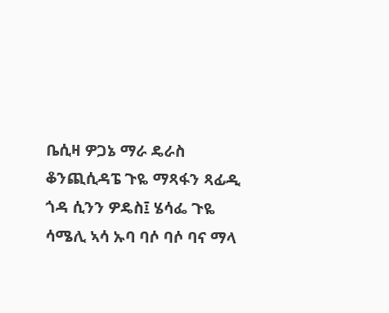ቤሲዛ ዎጋኔ ማራ ዴራስ ቆንጪሲዳፔ ጉዬ ማጻፋን ጻፊዲ ጎዳ ሲንን ዎዴስ፤ ሄሳፌ ጉዬ ሳሜሊ ኣሳ ኡባ ባሶ ባሶ ባና ማላ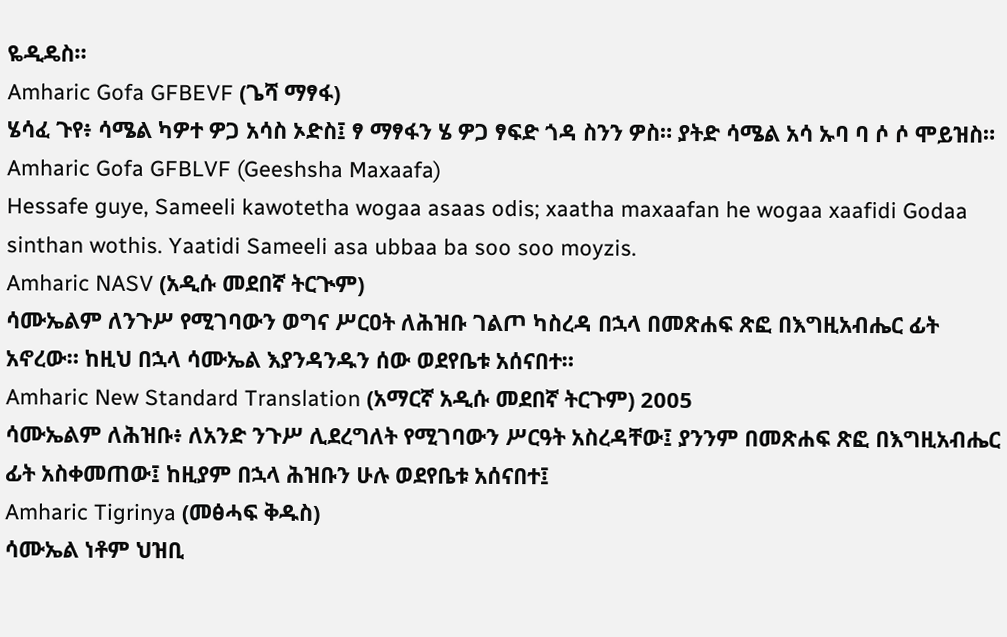ዬዲዴስ።
Amharic Gofa GFBEVF (ጌሻ ማፃፋ)
ሄሳፈ ጉየ፥ ሳሜል ካዎተ ዎጋ አሳስ ኦድስ፤ ፃ ማፃፋን ሄ ዎጋ ፃፍድ ጎዳ ስንን ዎስ። ያትድ ሳሜል አሳ ኡባ ባ ሶ ሶ ሞይዝስ።
Amharic Gofa GFBLVF (Geeshsha Maxaafa)
Hessafe guye, Sameeli kawotetha wogaa asaas odis; xaatha maxaafan he wogaa xaafidi Godaa sinthan wothis. Yaatidi Sameeli asa ubbaa ba soo soo moyzis.
Amharic NASV (አዲሱ መደበኛ ትርጒም)
ሳሙኤልም ለንጉሥ የሚገባውን ወግና ሥርዐት ለሕዝቡ ገልጦ ካስረዳ በኋላ በመጽሐፍ ጽፎ በእግዚአብሔር ፊት አኖረው። ከዚህ በኋላ ሳሙኤል እያንዳንዱን ሰው ወደየቤቱ አሰናበተ።
Amharic New Standard Translation (አማርኛ አዲሱ መደበኛ ትርጉም) 2005
ሳሙኤልም ለሕዝቡ፥ ለአንድ ንጉሥ ሊደረግለት የሚገባውን ሥርዓት አስረዳቸው፤ ያንንም በመጽሐፍ ጽፎ በእግዚአብሔር ፊት አስቀመጠው፤ ከዚያም በኋላ ሕዝቡን ሁሉ ወደየቤቱ አሰናበተ፤
Amharic Tigrinya (መፅሓፍ ቅዱስ)
ሳሙኤል ነቶም ህዝቢ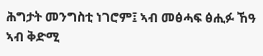ሕግታት መንግስቲ ነገሮም፤ ኣብ መፅሓፍ ፅሒፉ ኸዓ ኣብ ቅድሚ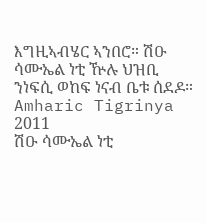እግዚኣብሄር ኣንበሮ። ሽዑ ሳሙኤል ነቲ ዅሉ ህዝቢ ንነፍሲ ወከፍ ነናብ ቤቱ ሰደዶ።
Amharic Tigrinya 2011
ሽዑ ሳሙኤል ነቲ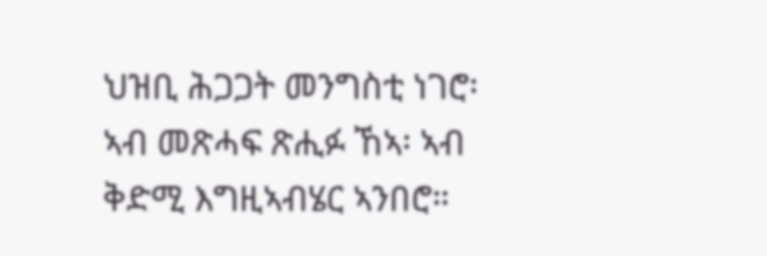ህዝቢ ሕጋጋት መንግስቲ ነገሮ፡ ኣብ መጽሓፍ ጽሒፉ ኸኣ፡ ኣብ ቅድሚ እግዚኣብሄር ኣንበሮ።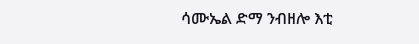ሳሙኤል ድማ ንብዘሎ እቲ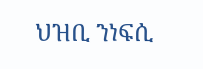ህዝቢ ንነፍሲ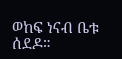ወከፍ ነናብ ቤቱ ሰደዶ።